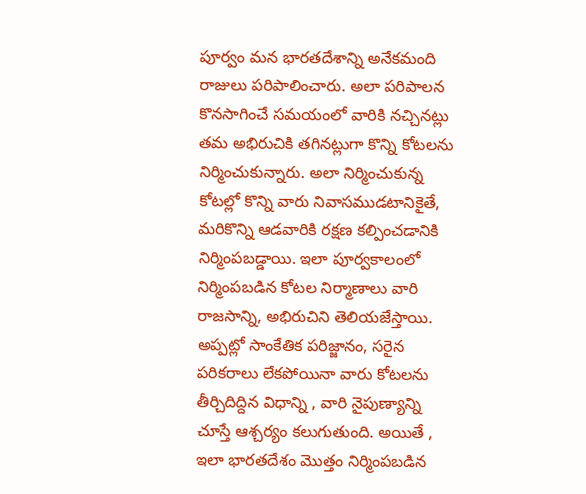పూర్వం మన భారతదేశాన్ని అనేకమంది రాజులు పరిపాలించారు. అలా పరిపాలన కొనసాగించే సమయంలో వారికి నచ్చినట్లు తమ అభిరుచికి తగినట్లుగా కొన్ని కోటలను నిర్మించుకున్నారు. అలా నిర్మించుకున్న కోటల్లో కొన్ని వారు నివాసముడటానికైతే, మరికొన్ని ఆడవారికి రక్షణ కల్పించడానికి నిర్మింపబడ్డాయి. ఇలా పూర్వకాలంలో నిర్మింపబడిన కోటల నిర్మాణాలు వారి రాజసాన్ని, అభిరుచిని తెలియజేస్తాయి.
అప్పట్లో సాంకేతిక పరిజ్జానం, సరైన పరికరాలు లేకపోయినా వారు కోటలను తీర్చిదిద్దిన విధాన్ని , వారి నైపుణ్యాన్ని చూస్తే ఆశ్చర్యం కలుగుతుంది. అయితే , ఇలా భారతదేశం మొత్తం నిర్మింపబడిన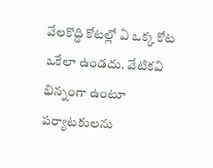వేలకొద్ది కోటల్లో ఏ ఒక్క కోట ఒకేలా ఉండదు. వేటికవి భిన్నంగా ఉంటూ పర్యాటకులను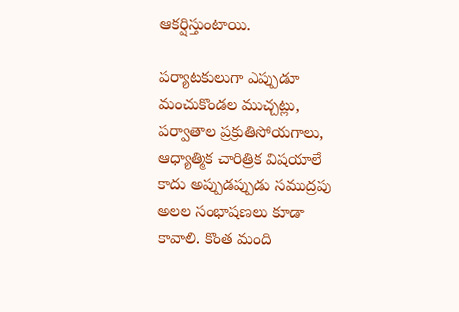ఆకర్షిస్తుంటాయి.

పర్యాటకులుగా ఎప్పుడూ మంచుకొండల ముచ్చట్లు, పర్వాతాల ప్రక్రుతిసోయగాలు, ఆధ్యాత్మిక చారిత్రిక విషయాలే కాదు అప్పుడప్పుడు సముద్రపు అలల సంభాషణలు కూడా కావాలి. కొంత మంది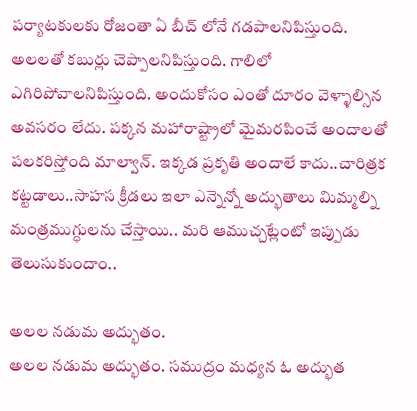పర్యాటకులకు రోజంతా ఏ బీచ్ లోనే గడపాలనిపిస్తుంది. అలలతో కబుర్లు చెప్పాలనిపిస్తుంది. గాలిలో ఎగిరిపోవాలనిపిస్తుంది. అందుకోసం ఎంతో దూరం వెళ్ళాల్సిన అవసరం లేదు. పక్కన మహారాష్ట్రాలో మైమరపించే అందాలతో పలకరిస్తోంది మాల్వాన్. ఇక్కడ ప్రకృతి అందాలే కాదు..చారిత్రక కట్టడాలు..సాహస క్రీడలు ఇలా ఎన్నెన్నో అద్భుతాలు మిమ్మల్ని మంత్రముగ్ధులను చేస్తాయి.. మరి ఆముచ్చట్లేంటో ఇప్పుడు తెలుసుకుందాం..

అలల నడుమ అద్భుతం.
అలల నడుమ అద్భుతం. సముద్రం మధ్యన ఓ అద్భుత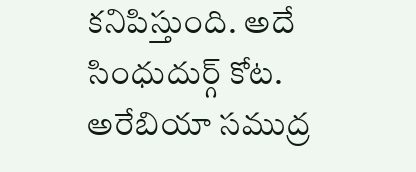కనిపిస్తుంది. అదే సింధుదుర్గ్ కోట. అరేబియా సముద్ర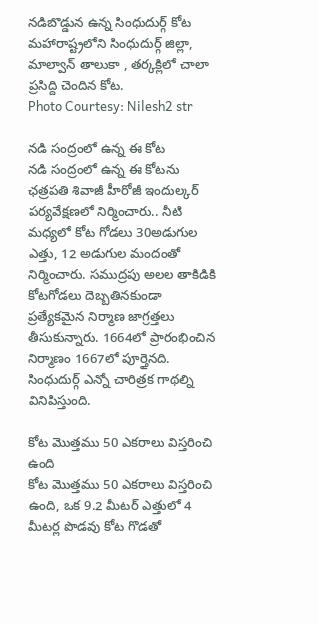నడిబొడ్డున ఉన్న సింధుదుర్గ్ కోట మహారాష్ట్రలోని సింధుదుర్గ్ జిల్లా, మాల్వాన్ తాలుకా , తర్కక్లిలో చాలా ప్రసిద్ది చెందిన కోట.
Photo Courtesy: Nilesh2 str

నడి సంద్రంలో ఉన్న ఈ కోట
నడి సంద్రంలో ఉన్న ఈ కోటను ఛత్రపతి శివాజీ హీరోజీ ఇందుల్కర్ పర్యవేక్షణలో నిర్మించారు.. నీటి మధ్యలో కోట గోడలు 30అడుగుల ఎత్తు, 12 అడుగుల మందంతో నిర్మించారు. సముద్రపు అలల తాకిడికి కోటగోడలు దెబ్బతినకుండా ప్రత్యేకమైన నిర్మాణ జాగ్రత్తలు తీసుకున్నారు. 1664లో ప్రారంభించిన నిర్మాణం 1667లో పూర్తైనది. సింధుదుర్గ్ ఎన్నో చారిత్రక గాథల్ని వినిపిస్తుంది.

కోట మొత్తము 50 ఎకరాలు విస్తరించి ఉంది
కోట మొత్తము 50 ఎకరాలు విస్తరించి ఉంది, ఒక 9.2 మీటర్ ఎత్తులో 4 మీటర్ల పొడవు కోట గొడతో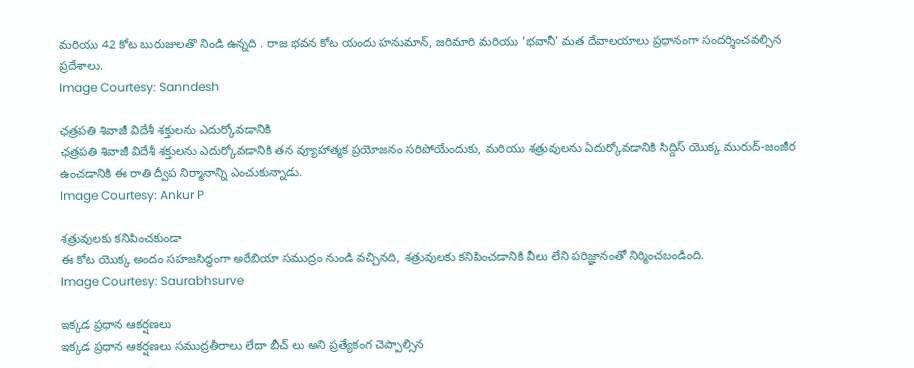మరియు 42 కోట బురుజులతొ నిండి ఉన్నది . రాజ భవన కోట యందు హనుమాన్, జరిమారి మరియు 'భవానీ' మత దేవాలయాలు ప్రధానంగా సందర్శించవల్సిన ప్రదేశాలు.
Image Courtesy: Sanndesh

ఛత్రపతి శివాజీ విదేశీ శక్తులను ఎదుర్కోవడానికి
ఛత్రపతి శివాజీ విదేశీ శక్తులను ఎదుర్కోవడానికి తన వ్యూహాత్మక ప్రయోజనం సరిపోయేందుకు, మరియు శత్రువులను ఏదుర్కోవడానికి సిద్దిస్ యొక్క మురుద్-జంజీర ఉంచడానికి ఈ రాతి ద్వీప నిర్మానాన్ని ఎంచుకున్నాడు.
Image Courtesy: Ankur P

శత్రువులకు కనిపించకుండా
ఈ కోట యొక్క అందం సహజసిద్ధంగా అరేబియా సముద్రం నుండి వచ్చినది, శత్రువులకు కనిపించడానికి వీలు లేని పరిజ్ఞానంతో నిర్మించబండింది.
Image Courtesy: Saurabhsurve

ఇక్కడ ప్రధాన ఆకర్షణలు
ఇక్కడ ప్రధాన ఆకర్షణలు సముద్రతీరాలు లేదా బీచ్ లు అని ప్రత్యేకంగ చెప్పాల్సిన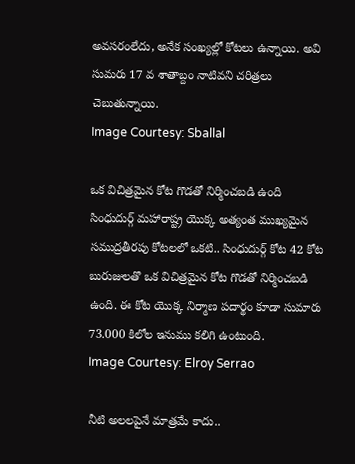అవసరంలేదు, అనేక సంఖ్యల్లో కోటలు ఉన్నాయి. అవి సుమరు 17 వ శాతాబ్దం నాటివని చరిత్రలు చెబుతున్నాయి.
Image Courtesy: Sballal

ఒక విచిత్రమైన కోట గొడతో నిర్మించబడి ఉంది
సింధుదుర్గ్ మహారాష్ట్ర యొక్క అత్యంత ముఖ్యమైన సముద్రతీరపు కోటలలో ఒకటి.. సింధుదుర్గ్ కోట 42 కోట బురుజులతొ ఒక విచిత్రమైన కోట గొడతో నిర్మించబడి ఉంది. ఈ కోట యొక్క నిర్మాణ పదార్థం కూడా సుమారు 73.000 కిలోల ఇనుము కలిగి ఉంటుంది.
Image Courtesy: Elroy Serrao

నీటి అలలపైనే మాత్రమే కాదు..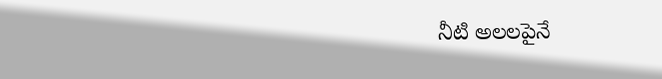నీటి అలలపైనే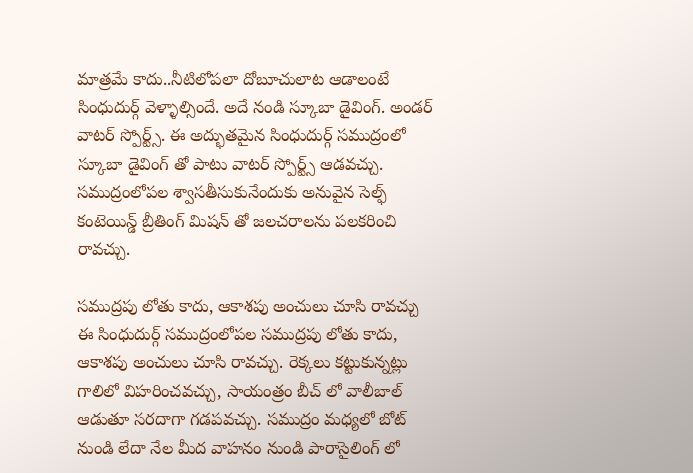మాత్రమే కాదు..నీటిలోపలా దోబూచులాట ఆడాలంటే సింధుదుర్గ్ వెళ్ళాల్సిందే. అదే నండి స్కూబా డైవింగ్. అండర్ వాటర్ స్పోర్ట్స్. ఈ అద్భుతమైన సింధుదుర్గ్ సముద్రంలో స్కూబా డైవింగ్ తో పాటు వాటర్ స్పోర్ట్స్ ఆడవచ్చు. సముద్రంలోపల శ్వాసతీసుకునేందుకు అనువైన సెల్ఫ్ కంటెయిన్డ్ బ్రీతింగ్ మిషన్ తో జలచరాలను పలకరించి రావచ్చు.

సముద్రపు లోతు కాదు, ఆకాశపు అంచులు చూసి రావచ్చు
ఈ సింధుదుర్గ్ సముద్రంలోపల సముద్రపు లోతు కాదు, ఆకాశపు అంచులు చూసి రావచ్చు. రెక్కలు కట్టుకున్నట్లు గాలిలో విహరించవచ్చు, సాయంత్రం బీచ్ లో వాలీబాల్ ఆడుతూ సరదాగా గడపవచ్చు. సముద్రం మధ్యలో బోట్ నుండి లేదా నేల మీద వాహనం నుండి పారాసైలింగ్ లో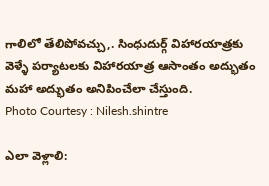గాలిలో తేలిపోవచ్చు,. సింధుదుర్గ్ విహారయాత్రకు వెళ్ళే పర్యాటలకు విహారయాత్ర ఆసాంతం అద్భుతం మహా అద్భుతం అనిపించేలా చేస్తుంది.
Photo Courtesy : Nilesh.shintre

ఎలా వెళ్లాలి: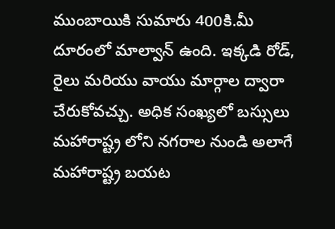ముంబాయికి సుమారు 400కి.మీ దూరంలో మాల్వాన్ ఉంది. ఇక్కడి రోడ్, రైలు మరియు వాయు మార్గాల ద్వారా చేరుకోవచ్చు. అధిక సంఖ్యలో బస్సులు మహారాష్ట్ర లోని నగరాల నుండి అలాగే మహారాష్ట్ర బయట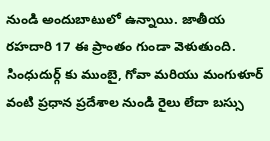నుండి అందుబాటులో ఉన్నాయి. జాతీయ రహదారి 17 ఈ ప్రాంతం గుండా వెళుతుంది. సింధుదుర్గ్ కు ముంబై, గోవా మరియు మంగుళూర్ వంటి ప్రధాన ప్రదేశాల నుండి రైలు లేదా బస్సు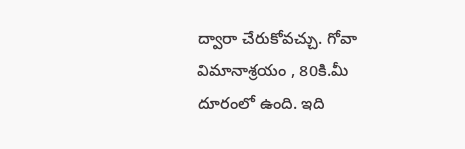ద్వారా చేరుకోవచ్చు. గోవా విమానాశ్రయం , 80కి.మీ దూరంలో ఉంది. ఇది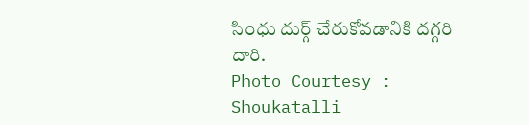సింధు దుర్గ్ చేరుకోవడానికి దగ్గరి దారి.
Photo Courtesy : Shoukatalli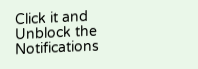Click it and Unblock the Notifications